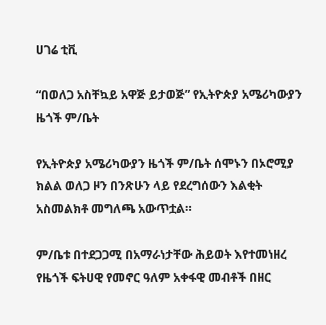ሀገሬ ቲቪ

“በወለጋ አስቸኳይ አዋጅ ይታወጅ” የኢትዮጵያ አሜሪካውያን ዜጎች ም/ቤት

የኢትዮጵያ አሜሪካውያን ዜጎች ም/ቤት ሰሞኑን በኦሮሚያ ክልል ወለጋ ዞን በንጽሁን ላይ የደረግሰውን እልቂት አስመልክቶ መግለጫ አውጥቷል።

ም/ቤቱ በተደጋጋሚ በአማራነታቸው ሕይወት እየተመነዘረ የዜጎች ፍትሀዊ የመኖር ዓለም አቀፋዊ መብቶች በዘር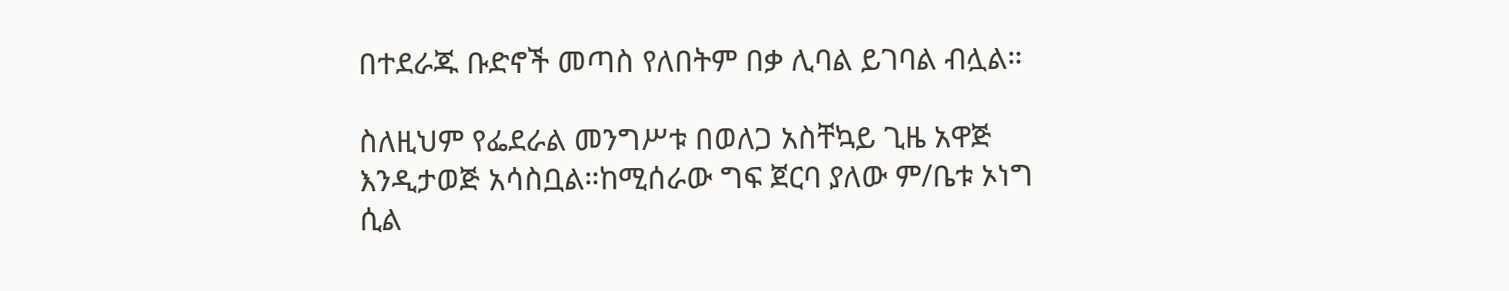በተደራጁ ቡድኖች መጣስ የለበትም በቃ ሊባል ይገባል ብሏል።

ስለዚህም የፌደራል መንግሥቱ በወለጋ አስቸኳይ ጊዜ አዋጅ እንዲታወጅ አሳስቧል።ከሚሰራው ግፍ ጀርባ ያለው ም/ቤቱ ኦነግ ሲል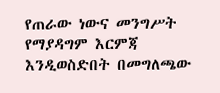የጠራው ነውና መንግሥት የማያዳግም እርምጃ እንዲወስድበት በመግለጫው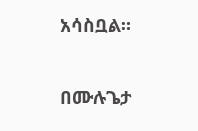አሳስቧል።

በሙሉጌታ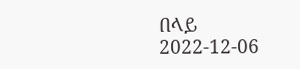በላይ
2022-12-06